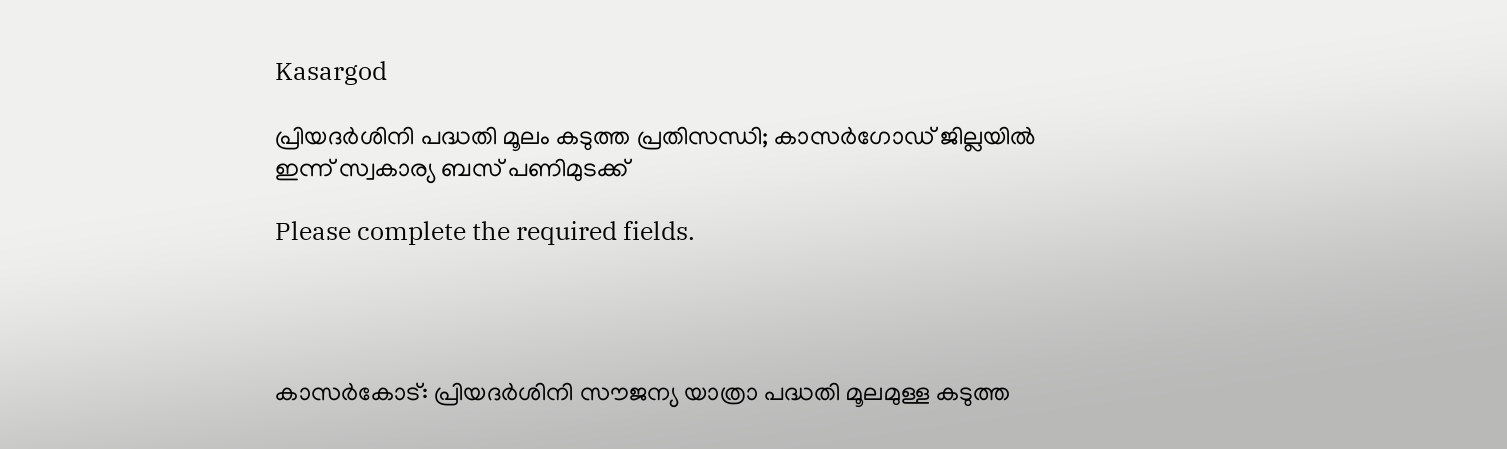Kasargod

പ്രിയദര്‍ശിനി പദ്ധതി മൂലം കടുത്ത പ്രതിസന്ധി; കാസർഗോഡ് ജില്ലയിൽ ഇന്ന് സ്വകാര്യ ബസ് പണിമുടക്ക്

Please complete the required fields.




കാസര്‍കോട്: പ്രിയദര്‍ശിനി സൗജന്യ യാത്രാ പദ്ധതി മൂലമുള്ള കടുത്ത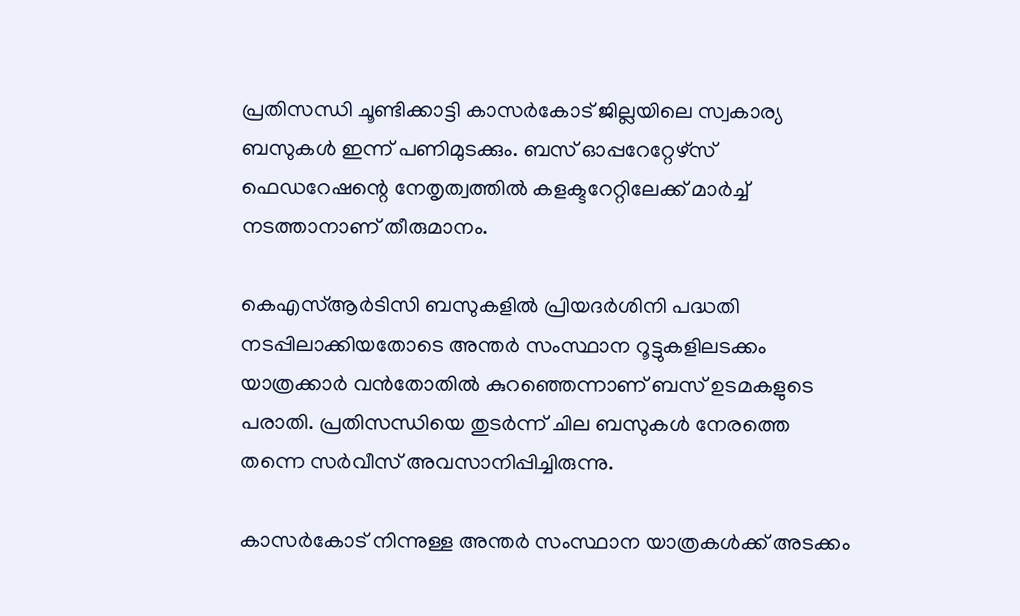പ്രതിസന്ധി ചൂണ്ടിക്കാട്ടി കാസര്‍കോട് ജില്ലയിലെ സ്വകാര്യ ബസുകള്‍ ഇന്ന് പണിമുടക്കും. ബസ് ഓപ്പറേറ്റേഴ്‌സ് ഫെഡറേഷന്റെ നേതൃത്വത്തില്‍ കളക്ടറേറ്റിലേക്ക് മാര്‍ച്ച് നടത്താനാണ് തീരുമാനം.

കെഎസ്ആര്‍ടിസി ബസുകളില്‍ പ്രിയദര്‍ശിനി പദ്ധതി നടപ്പിലാക്കിയതോടെ അന്തര്‍ സംസ്ഥാന റൂട്ടുകളിലടക്കം യാത്രക്കാര്‍ വന്‍തോതില്‍ കുറഞ്ഞെന്നാണ് ബസ് ഉടമകളുടെ പരാതി. പ്രതിസന്ധിയെ തുടര്‍ന്ന് ചില ബസുകള്‍ നേരത്തെ തന്നെ സര്‍വീസ് അവസാനിപ്പിച്ചിരുന്നു.

കാസര്‍കോട് നിന്നുള്ള അന്തര്‍ സംസ്ഥാന യാത്രകള്‍ക്ക് അടക്കം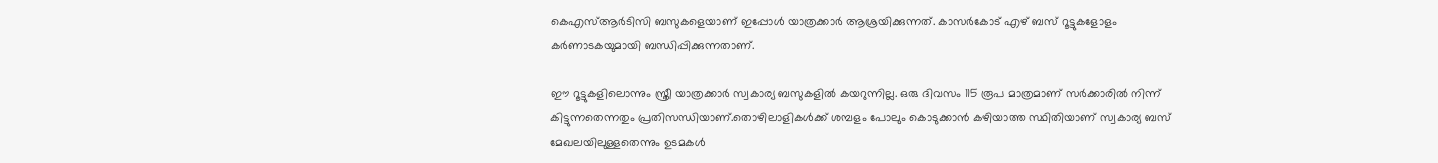കെഎസ്ആര്‍ടിസി ബസുകളെയാണ് ഇപ്പോള്‍ യാത്രക്കാര്‍ ആശ്രയിക്കുന്നത്. കാസര്‍കോട് എഴ് ബസ് റൂട്ടുകളോളം കര്‍ണാടകയുമായി ബന്ധിപ്പിക്കുന്നതാണ്.

ഈ റൂട്ടുകളിലൊന്നും സ്ത്രീ യാത്രക്കാര്‍ സ്വകാര്യ ബസുകളില്‍ കയറുന്നില്ല. ഒരു ദിവസം 115 രൂപ മാത്രമാണ് സര്‍ക്കാരില്‍ നിന്ന് കിട്ടുന്നതെന്നതും പ്രതിസന്ധിയാണ്.തൊഴിലാളികള്‍ക്ക് ശമ്പളം പോലും കൊടുക്കാന്‍ കഴിയാത്ത സ്ഥിതിയാണ് സ്വകാര്യ ബസ് മേഖലയിലുള്ളതെന്നും ഉടമകള്‍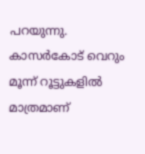പറയുന്നു. കാസര്‍കോട് വെറും മൂന്ന് റൂട്ടുകളില്‍ മാത്രമാണ്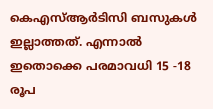കെഎസ്ആര്‍ടിസി ബസുകള്‍ ഇല്ലാത്തത്. എന്നാല്‍ ഇതൊക്കെ പരമാവധി 15 -18 രൂപ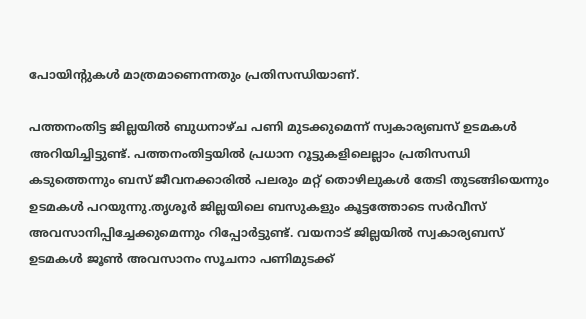പോയിന്റുകള്‍ മാത്രമാണെന്നതും പ്രതിസന്ധിയാണ്.

പത്തനംതിട്ട ജില്ലയില്‍ ബുധനാഴ്ച പണി മുടക്കുമെന്ന് സ്വകാര്യബസ് ഉടമകള്‍ അറിയിച്ചിട്ടുണ്ട്. പത്തനംതിട്ടയില്‍ പ്രധാന റൂട്ടുകളിലെല്ലാം പ്രതിസന്ധി കടുത്തെന്നും ബസ് ജീവനക്കാരില്‍ പലരും മറ്റ് തൊഴിലുകള്‍ തേടി തുടങ്ങിയെന്നും ഉടമകള്‍ പറയുന്നു.തൃശൂര്‍ ജില്ലയിലെ ബസുകളും കൂട്ടത്തോടെ സര്‍വീസ് അവസാനിപ്പിച്ചേക്കുമെന്നും റിപ്പോര്‍ട്ടുണ്ട്. വയനാട് ജില്ലയില്‍ സ്വകാര്യബസ് ഉടമകള്‍ ജൂണ്‍ അവസാനം സൂചനാ പണിമുടക്ക്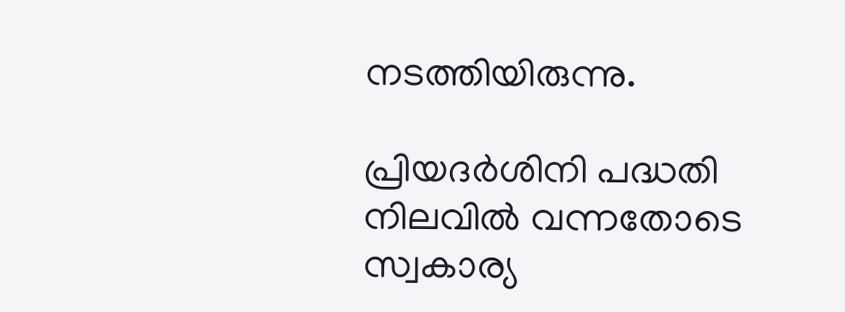നടത്തിയിരുന്നു.

പ്രിയദര്‍ശിനി പദ്ധതി നിലവില്‍ വന്നതോടെ സ്വകാര്യ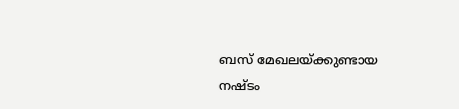ബസ് മേഖലയ്ക്കുണ്ടായ നഷ്ടം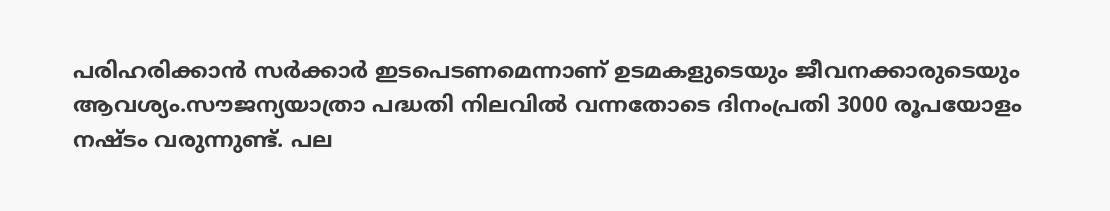പരിഹരിക്കാന്‍ സര്‍ക്കാര്‍ ഇടപെടണമെന്നാണ് ഉടമകളുടെയും ജീവനക്കാരുടെയും ആവശ്യം.സൗജന്യയാത്രാ പദ്ധതി നിലവില്‍ വന്നതോടെ ദിനംപ്രതി 3000 രൂപയോളം നഷ്ടം വരുന്നുണ്ട്. പല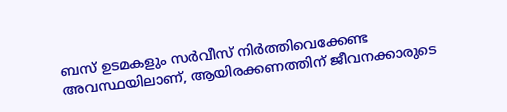ബസ് ഉടമകളും സര്‍വീസ് നിര്‍ത്തിവെക്കേണ്ട അവസ്ഥയിലാണ്, ആയിരക്കണത്തിന് ജീവനക്കാരുടെ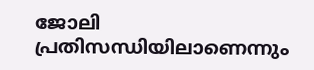ജോലി പ്രതിസന്ധിയിലാണെന്നും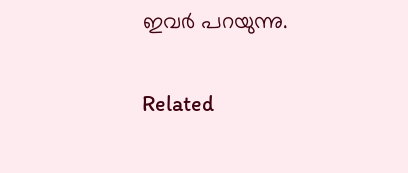ഇവര്‍ പറയുന്നു.

Related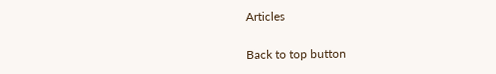Articles

Back to top button